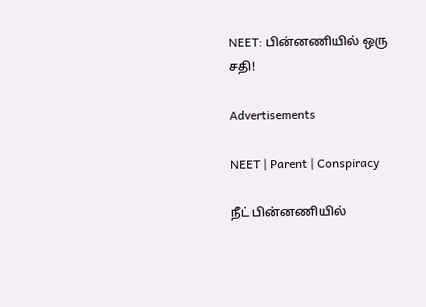NEET: பின்னணியில் ஒரு சதி!

Advertisements

NEET | Parent | Conspiracy

நீட் பின்னணியில்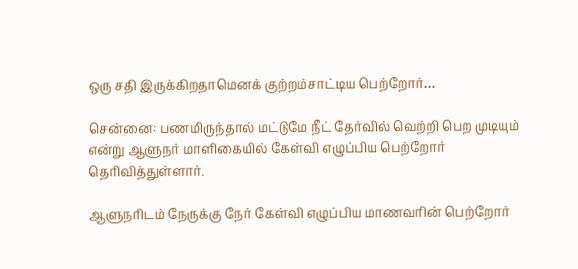ஒரு சதி இருக்கிறதாமெனக் குற்றம்சாட்டிய பெற்றோர்…

சென்னை: பணமிருந்தால் மட்டுமே நீட் தேர்வில் வெற்றி பெற முடியும் என்று ஆளுநர் மாளிகையில் கேள்வி எழுப்பிய பெற்றோர் தெரிவித்துள்ளார்.

ஆளுநரிடம் நேருக்கு நேர் கேள்வி எழுப்பிய மாணவரின் பெற்றோர்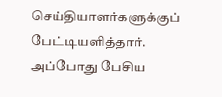செய்தியாளர்களுக்குப் பேட்டியளித்தார். அப்போது பேசிய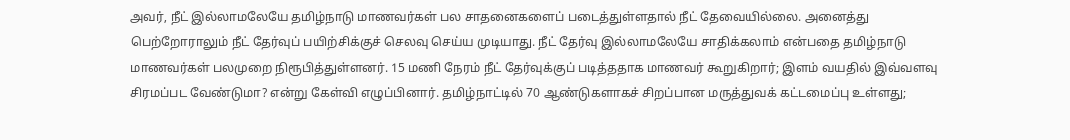அவர், நீட் இல்லாமலேயே தமிழ்நாடு மாணவர்கள் பல சாதனைகளைப் படைத்துள்ளதால் நீட் தேவையில்லை. அனைத்து பெற்றோராலும் நீட் தேர்வுப் பயிற்சிக்குச் செலவு செய்ய முடியாது. நீட் தேர்வு இல்லாமலேயே சாதிக்கலாம் என்பதை தமிழ்நாடு மாணவர்கள் பலமுறை நிரூபித்துள்ளனர். 15 மணி நேரம் நீட் தேர்வுக்குப் படித்ததாக மாணவர் கூறுகிறார்; இளம் வயதில் இவ்வளவு சிரமப்பட வேண்டுமா? என்று கேள்வி எழுப்பினார். தமிழ்நாட்டில் 70 ஆண்டுகளாகச் சிறப்பான மருத்துவக் கட்டமைப்பு உள்ளது;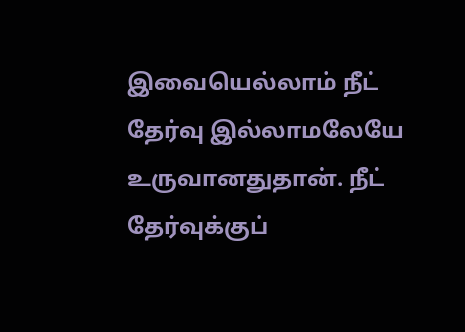இவையெல்லாம் நீட் தேர்வு இல்லாமலேயே உருவானதுதான். நீட் தேர்வுக்குப்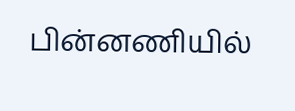பின்னணியில்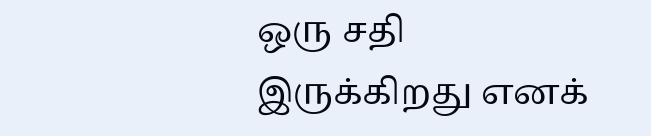ஒரு சதி இருக்கிறது எனக்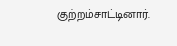குற்றம்சாட்டினார்.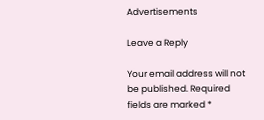Advertisements

Leave a Reply

Your email address will not be published. Required fields are marked *